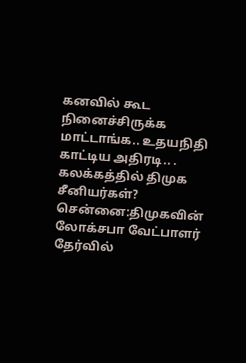கனவில் கூட நினைச்சிருக்க மாட்டாங்க.. உதயநிதி காட்டிய அதிரடி.. . கலக்கத்தில் திமுக சீனியர்கள்?
சென்னை:திமுகவின் லோக்சபா வேட்பாளர் தேர்வில்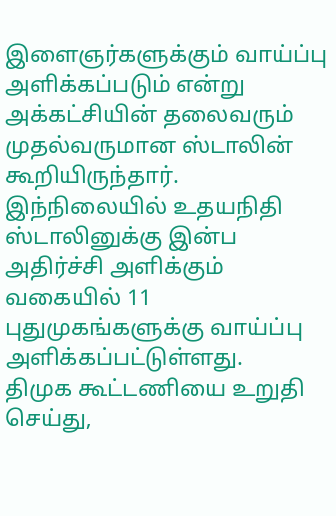இளைஞர்களுக்கும் வாய்ப்பு அளிக்கப்படும் என்று அக்கட்சியின் தலைவரும் முதல்வருமான ஸ்டாலின் கூறியிருந்தார். இந்நிலையில் உதயநிதி ஸ்டாலினுக்கு இன்ப அதிர்ச்சி அளிக்கும் வகையில் 11 புதுமுகங்களுக்கு வாய்ப்பு அளிக்கப்பட்டுள்ளது.
திமுக கூட்டணியை உறுதி செய்து,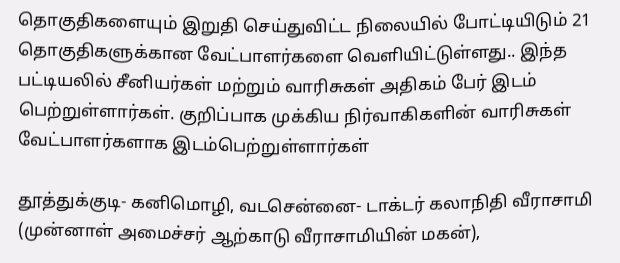தொகுதிகளையும் இறுதி செய்துவிட்ட நிலையில் போட்டியிடும் 21 தொகுதிகளுக்கான வேட்பாளர்களை வெளியிட்டுள்ளது.. இந்த பட்டியலில் சீனியர்கள் மற்றும் வாரிசுகள் அதிகம் பேர் இடம் பெற்றுள்ளார்கள். குறிப்பாக முக்கிய நிர்வாகிகளின் வாரிசுகள் வேட்பாளர்களாக இடம்பெற்றுள்ளார்கள்

தூத்துக்குடி- கனிமொழி, வடசென்னை- டாக்டர் கலாநிதி வீராசாமி (முன்னாள் அமைச்சர் ஆற்காடு வீராசாமியின் மகன்),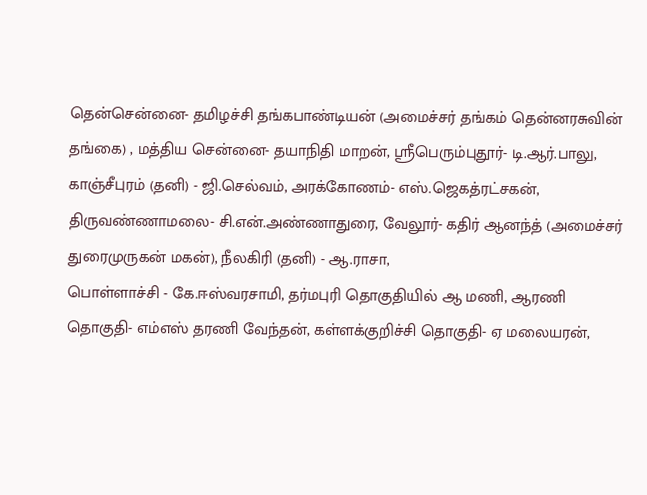தென்சென்னை- தமிழச்சி தங்கபாண்டியன் (அமைச்சர் தங்கம் தென்னரசுவின் தங்கை) , மத்திய சென்னை- தயாநிதி மாறன், ஸ்ரீபெரும்புதூர்- டி.ஆர்.பாலு, காஞ்சீபுரம் (தனி) - ஜி.செல்வம், அரக்கோணம்- எஸ்.ஜெகத்ரட்சகன், திருவண்ணாமலை- சி.என்.அண்ணாதுரை, வேலூர்- கதிர் ஆனந்த் (அமைச்சர் துரைமுருகன் மகன்), நீலகிரி (தனி) - ஆ.ராசா,
பொள்ளாச்சி - கே.ஈஸ்வரசாமி, தர்மபுரி தொகுதியில் ஆ மணி, ஆரணி தொகுதி- எம்எஸ் தரணி வேந்தன், கள்ளக்குறிச்சி தொகுதி- ஏ மலையரன்,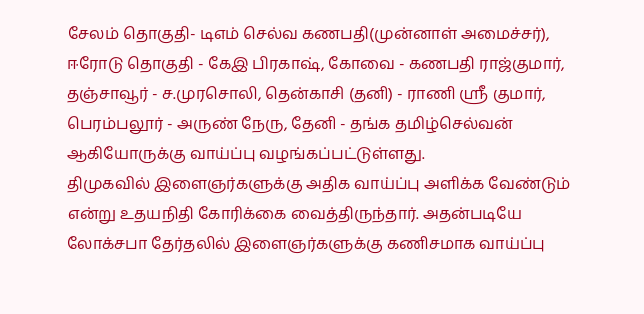சேலம் தொகுதி- டிஎம் செல்வ கணபதி(முன்னாள் அமைச்சர்), ஈரோடு தொகுதி - கேஇ பிரகாஷ், கோவை - கணபதி ராஜ்குமார், தஞ்சாவூர் - ச.முரசொலி, தென்காசி (தனி) - ராணி ஸ்ரீ குமார், பெரம்பலூர் - அருண் நேரு, தேனி - தங்க தமிழ்செல்வன் ஆகியோருக்கு வாய்ப்பு வழங்கப்பட்டுள்ளது.
திமுகவில் இளைஞர்களுக்கு அதிக வாய்ப்பு அளிக்க வேண்டும் என்று உதயநிதி கோரிக்கை வைத்திருந்தார். அதன்படியே லோக்சபா தேர்தலில் இளைஞர்களுக்கு கணிசமாக வாய்ப்பு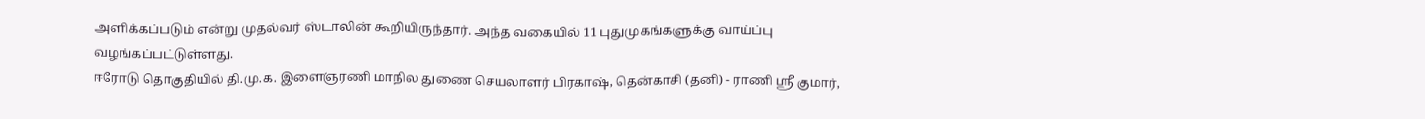அளிக்கப்படும் என்று முதல்வர் ஸ்டாலின் கூறியிருந்தார். அந்த வகையில் 11 புதுமுகங்களுக்கு வாய்ப்பு வழங்கப்பட்டுள்ளது.
ஈரோடு தொகுதியில் தி.மு.க. இளைஞரணி மாநில துணை செயலாளர் பிரகாஷ், தென்காசி (தனி) - ராணி ஸ்ரீ குமார்,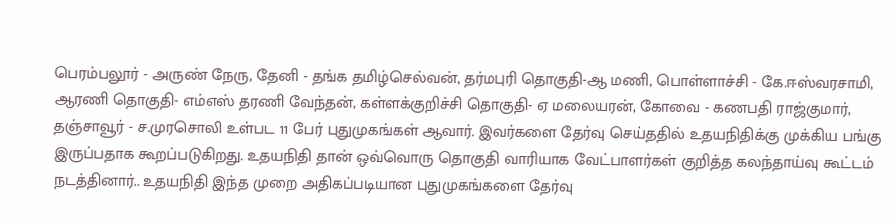பெரம்பலூர் - அருண் நேரு, தேனி - தங்க தமிழ்செல்வன், தர்மபுரி தொகுதி-ஆ மணி, பொள்ளாச்சி - கே.ஈஸ்வரசாமி, ஆரணி தொகுதி- எம்எஸ் தரணி வேந்தன், கள்ளக்குறிச்சி தொகுதி- ஏ மலையரன், கோவை - கணபதி ராஜ்குமார், தஞ்சாவூர் - ச.முரசொலி உள்பட 11 பேர் புதுமுகங்கள் ஆவார். இவர்களை தேர்வு செய்ததில் உதயநிதிக்கு முக்கிய பங்கு இருப்பதாக கூறப்படுகிறது. உதயநிதி தான் ஒவ்வொரு தொகுதி வாரியாக வேட்பாளர்கள் குறித்த கலந்தாய்வு கூட்டம் நடத்தினார்.. உதயநிதி இந்த முறை அதிகப்படியான புதுமுகங்களை தேர்வு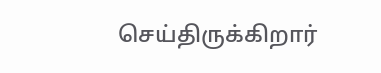செய்திருக்கிறார்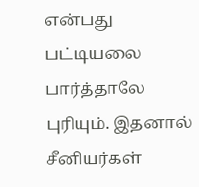என்பது பட்டியலை பார்த்தாலே புரியும். இதனால் சீனியர்கள்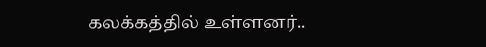கலக்கத்தில் உள்ளனர்..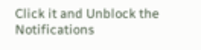Click it and Unblock the Notifications